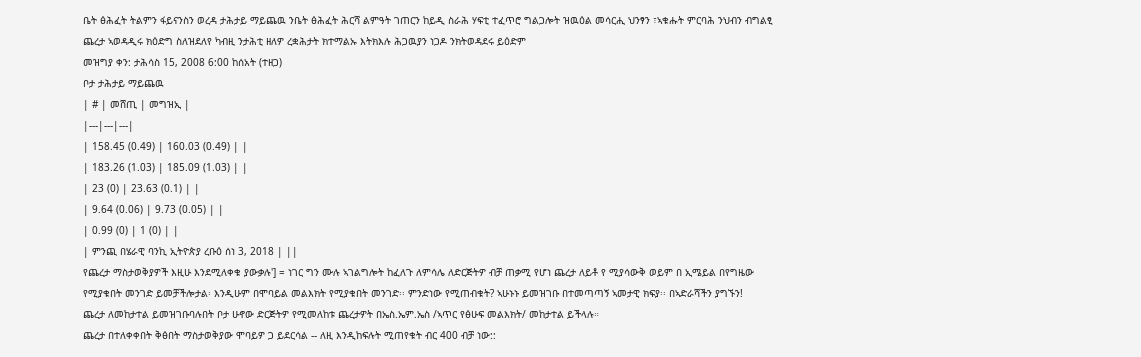ቤት ፅሕፈት ትልምን ፋይናንስን ወረዳ ታሕታይ ማይጨዉ ንቤት ፅሕፈት ሕርሻ ልምዓት ገጠርን ከይዲ ስራሕ ሃፍቲ ተፈጥሮ ግልጋሎት ዝዉዕል መሳርሒ ህንፃን ፣ኣቁሑት ምርባሕ ንህብን ብግልፂ ጨረታ ኣወዳዲሩ ክዕድግ ስለዝደለየ ካብዚ ንታሕቲ ዘለዎ ረቋሕታት ክተማልኡ እትክእሉ ሕጋዉያን ነጋዶ ንክትወዳደሩ ይዕድም
መዝግያ ቀን: ታሕሳስ 15, 2008 6:00 ከሰአት (ተዘጋ)
ቦታ ታሕታይ ማይጨዉ
| # | መሸጢ | መግዝኢ |
|---|---|---|
| 158.45 (0.49) | 160.03 (0.49) | |
| 183.26 (1.03) | 185.09 (1.03) | |
| 23 (0) | 23.63 (0.1) | |
| 9.64 (0.06) | 9.73 (0.05) | |
| 0.99 (0) | 1 (0) | |
| ምንጪ በሄራዊ ባንኪ ኢትዮጵያ ረቡዕ ሰነ 3, 2018 | ||
የጨረታ ማስታወቅያዎች እዚሁ እንደሚለቀቁ ያውቃሉ'] = ነገር ግን ሙሉ ኣገልግሎት ከፈለጉ ለምሳሌ ለድርጅትዎ ብቻ ጠቃሚ የሆነ ጨረታ ለይቶ የ ሚያሳውቅ ወይም በ ኢሜይል በየግዜው የሚያቁበት መንገድ ይመቻችሎታል፡ እንዲሁም በሞባይል መልእክት የሚያቁበት መንገድ፡፡ ምንድነው የሚጠብቁት? ኣሁኑኑ ይመዝገቡ በተመጣጣኝ ኣመታዊ ክፍያ፡፡ በኣድራሻችን ያግኙን!
ጨረታ ለመከታተል ይመዝገቡባሉበት ቦታ ሁኖው ድርጅትዎ የሚመለከቱ ጨረታዎት በኤስ.ኤም.ኤስ /ኣጥር የፅሁፍ መልእክት/ መከታተል ይችላሉ።
ጨረታ በተለቀቀበት ቅፅበት ማስታወቅያው ሞባይዎ ጋ ይደርሳል -- ለዚ እንዲከፍሉት ሚጠየቁት ብር 400 ብቻ ነው::